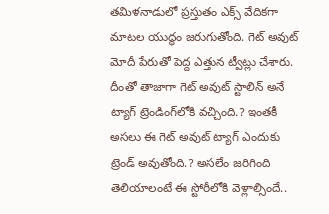తమిళనాడులో ప్రస్తుతం ఎక్స్ వేదికగా మాటల యుద్ధం జరుగుతోంది. గెట్‌ అవుట్‌ మోదీ పేరుతో పెద్ద ఎత్తున ట్వీట్లు చేశారు. దీంతో తాజాగా గెట్‌ అవుట్‌ స్టాలిన్‌ అనే ట్యాగ్‌ ట్రెండింగ్‌లోకి వచ్చింది.? ఇంతకీ అసలు ఈ గెట్‌ అవుట్‌ ట్యాగ్ ఎందుకు ట్రెండ్‌ అవుతోంది.? అసలేం జరిగింది తెలియాలంటే ఈ స్టోరీలోకి వెళ్లాల్సిందే..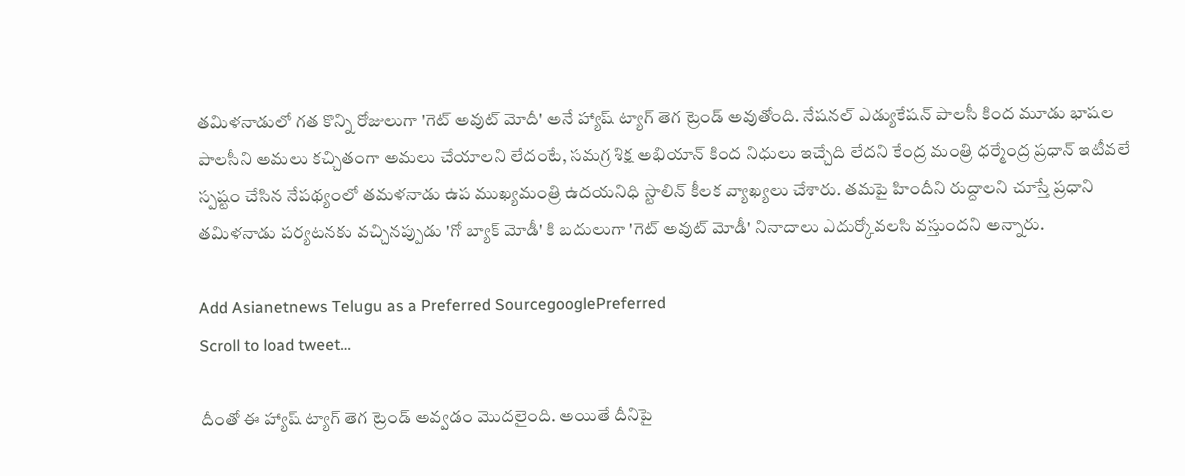తమిళనాడులో గత కొన్ని రోజులుగా 'గెట్‌ అవుట్‌ మోదీ' అనే హ్యాష్‌ ట్యాగ్ తెగ ట్రెండ్‌ అవుతోంది. నేషనల్ ఎడ్యుకేషన్‌ పాలసీ కింద మూడు భాషల పాలసీని అమలు కచ్చితంగా అమలు చేయాలని లేదంటే, సమగ్ర శిక్ష అభియాన్ కింద నిధులు ఇచ్చేది లేదని కేంద్ర మంత్రి ధర్మేంద్ర ప్రధాన్ ఇటీవలే స్పష్టం చేసిన నేపథ్యంలో తమళనాడు ఉప ముఖ్యమంత్రి ఉదయనిధి స్టాలిన్ కీలక వ్యాఖ్యలు చేశారు. తమపై హిందీని రుద్దాలని చూస్తే ప్రధాని తమిళనాడు పర్యటనకు వచ్చినప్పుడు 'గో బ్యాక్ మోడీ' కి బదులుగా 'గెట్ అవుట్ మోడీ' నినాదాలు ఎదుర్కోవలసి వస్తుందని అన్నారు.

Add Asianetnews Telugu as a Preferred SourcegooglePreferred
Scroll to load tweet…

దీంతో ఈ హ్యాష్‌ ట్యాగ్ తెగ ట్రెండ్‌ అవ్వడం మొదలైంది. అయితే దీనిపై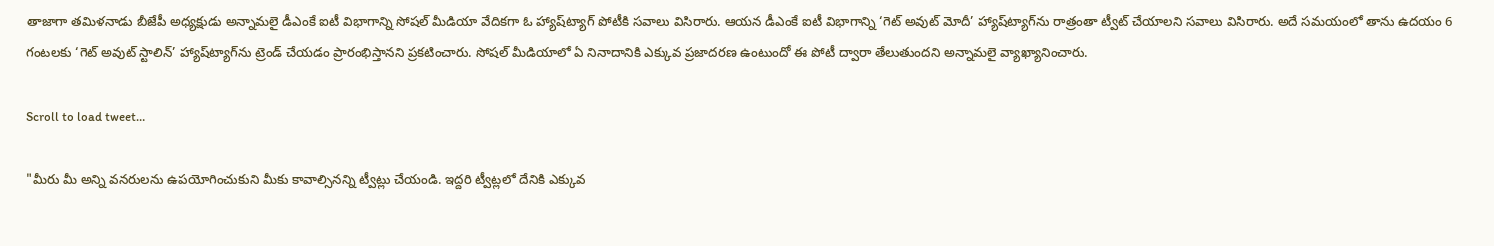తాజాగా తమిళనాడు బీజేపీ అధ్యక్షుడు అన్నామలై డీఎంకే ఐటీ విభాగాన్ని సోషల్ మీడియా వేదికగా ఓ హ్యాష్‌ట్యాగ్ పోటీకి సవాలు విసిరారు. ఆయన డీఎంకే ఐటీ విభాగాన్ని ‘గెట్ అవుట్ మోదీ’ హ్యాష్‌ట్యాగ్‌ను రాత్రంతా ట్వీట్ చేయాలని సవాలు విసిరారు. అదే సమయంలో తాను ఉదయం 6 గంటలకు ‘గెట్ అవుట్ స్టాలిన్’ హ్యాష్‌ట్యాగ్‌ను ట్రెండ్ చేయడం ప్రారంభిస్తానని ప్రకటించారు. సోషల్ మీడియాలో ఏ నినాదానికి ఎక్కువ ప్రజాదరణ ఉంటుందో ఈ పోటీ ద్వారా తేలుతుందని అన్నామలై వ్యాఖ్యానించారు.

Scroll to load tweet…

"మీరు మీ అన్ని వనరులను ఉపయోగించుకుని మీకు కావాల్సినన్ని ట్వీట్లు చేయండి. ఇద్దరి ట్వీట్లలో దేనికి ఎక్కువ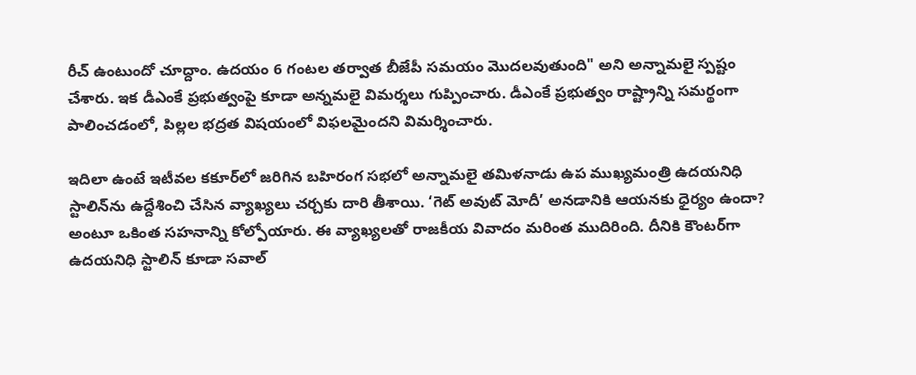రీచ్ ఉంటుందో చూద్దాం. ఉదయం 6 గంటల తర్వాత బీజేపీ సమయం మొదలవుతుంది" అని అన్నామలై స్పష్టం చేశారు. ఇక డీఎంకే ప్రభుత్వంపై కూడా అన్నమలై విమర్శలు గుప్పించారు. డీఎంకే ప్రభుత్వం రాష్ట్రాన్ని సమర్థంగా పాలించడంలో, పిల్లల భద్రత విషయంలో విఫలమైందని విమర్శించారు.

ఇదిలా ఉంటే ఇటీవల కకూర్‌లో జరిగిన బహిరంగ సభలో అన్నామలై తమిళనాడు ఉప ముఖ్యమంత్రి ఉదయనిధి స్టాలిన్‌ను ఉద్దేశించి చేసిన వ్యాఖ్యలు చర్చకు దారి తీశాయి. ‘గెట్ అవుట్ మోదీ’ అనడానికి ఆయనకు ధైర్యం ఉందా? అంటూ ఒకింత సహనాన్ని కోల్పోయారు. ఈ వ్యాఖ్యలతో రాజకీయ వివాదం మరింత ముదిరింది. దీనికి కౌంటర్‌గా ఉదయనిధి స్టాలిన్ కూడా సవాల్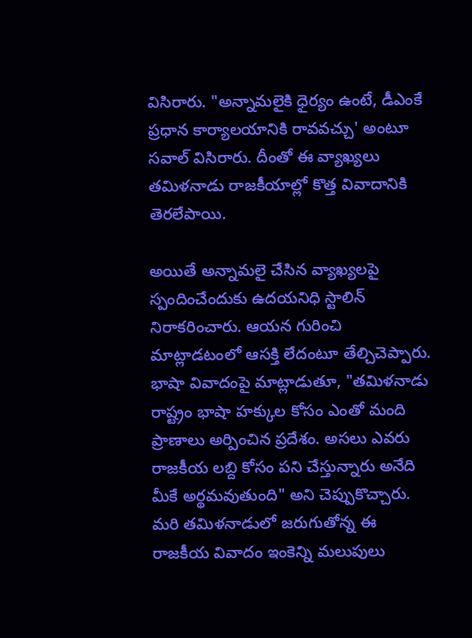విసిరారు. "అన్నామలైకి ధైర్యం ఉంటే, డీఎంకే ప్రధాన కార్యాలయానికి రావవచ్చు' అంటూ సవాల్‌ విసిరారు. దీంతో ఈ వ్యాఖ్యలు తమిళనాడు రాజకీయాల్లో కొత్త వివాదానికి తెరలేపాయి.

అయితే అన్నామలై చేసిన వ్యాఖ్యలపై స్పందించేందుకు ఉదయనిధి స్టాలిన్ నిరాకరించారు. ఆయన గురించి మాట్లాడటంలో ఆసక్తి లేదంటూ తేల్చిచెప్పారు. భాషా వివాదంపై మాట్లాడుతూ, "తమిళనాడు రాష్ట్రం భాషా హక్కుల కోసం ఎంతో మంది ప్రాణాలు అర్పించిన ప్రదేశం. అసలు ఎవరు రాజకీయ లబ్ది కోసం పని చేస్తున్నారు అనేది మీకే అర్థమవుతుంది" అని చెప్పుకొచ్చారు. మరి తమిళనాడులో జరుగుతోన్న ఈ రాజకీయ వివాదం ఇంకెన్ని మలుపులు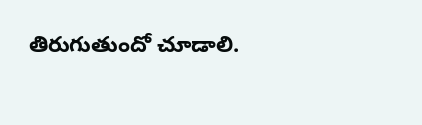తిరుగుతుందో చూడాలి.